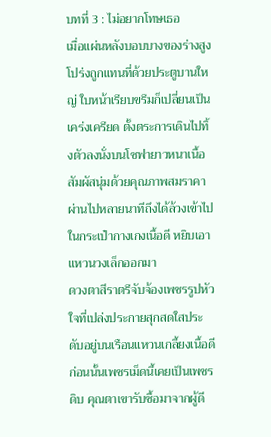บทที่ 3 : ไม่อยากโทษเธอ
เมื่อแผ่นหลังบอบบางของร่างสูงโปร่งถูกแทนที่ด้วยประตูบานใหญ่ ใบหน้าเรียบขรึมก็เปลี่ยนเป็นเคร่งเครียด ตั้งตระการเดินไปทิ้งตัวลงนั่งบนโซฟายาวหนาเนื้อสัมผัสนุ่มด้วยคุณภาพสมราคา ผ่านไปหลายนาทีถึงได้ล้วงเข้าไปในกระเป๋ากางเกงเนื้อดี หยิบเอาแหวนวงเล็กออกมา
ดวงตาสีราตรีจับจ้องเพชรรูปหัวใจที่เปล่งประกายสุกสดใสประดับอยู่บนเรือนแหวนเกลี้ยงเนื้อดี ก่อนนั้นเพชรเม็ดนี้เคยเป็นเพชรดิบ คุณตาเขารับซื้อมาจากผู้ดี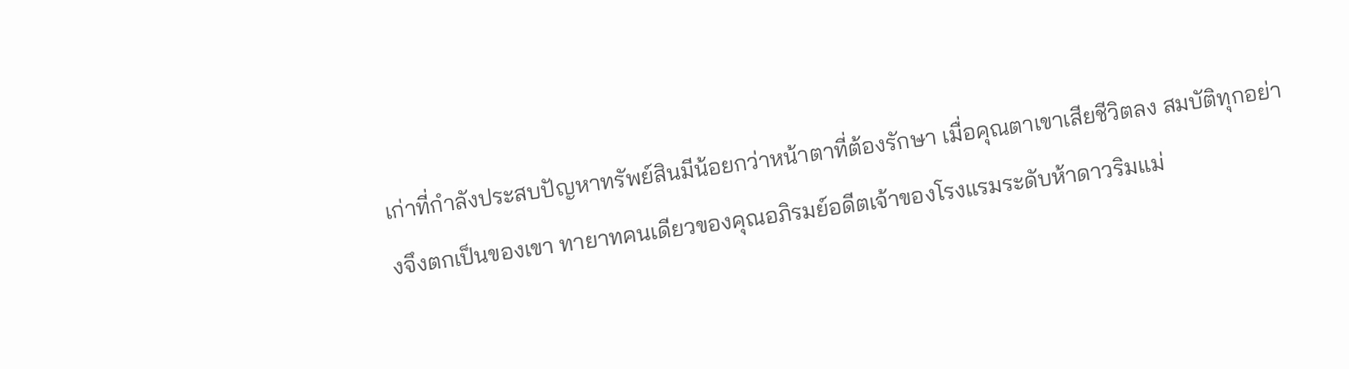เก่าที่กำลังประสบปัญหาทรัพย์สินมีน้อยกว่าหน้าตาที่ต้องรักษา เมื่อคุณตาเขาเสียชีวิตลง สมบัติทุกอย่างจึงตกเป็นของเขา ทายาทคนเดียวของคุณอภิรมย์อดีตเจ้าของโรงแรมระดับห้าดาวริมแม่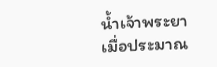น้ำเจ้าพระยา
เมื่อประมาณ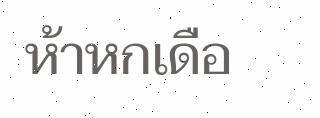ห้าหกเดือ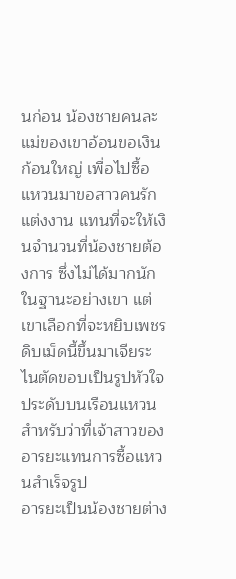นก่อน น้องชายคนละแม่ของเขาอ้อนขอเงินก้อนใหญ่ เพื่อไปซื้อแหวนมาขอสาวคนรักแต่งงาน แทนที่จะให้เงินจำนวนที่น้องชายต้องการ ซึ่งไม่ได้มากนักในฐานะอย่างเขา แต่เขาเลือกที่จะหยิบเพชรดิบเม็ดนี้ขึ้นมาเจียระไนตัดขอบเป็นรูปหัวใจประดับบนเรือนแหวนสำหรับว่าที่เจ้าสาวของอารยะแทนการซื้อแหวนสำเร็จรูป
อารยะเป็นน้องชายต่าง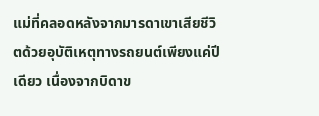แม่ที่คลอดหลังจากมารดาเขาเสียชีวิตด้วยอุบัติเหตุทางรถยนต์เพียงแค่ปีเดียว เนื่องจากบิดาข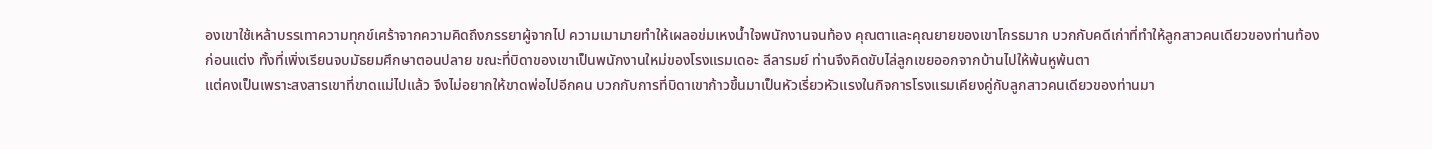องเขาใช้เหล้าบรรเทาความทุกข์เศร้าจากความคิดถึงภรรยาผู้จากไป ความเมามายทำให้เผลอข่มเหงน้ำใจพนักงานจนท้อง คุณตาและคุณยายของเขาโกรธมาก บวกกับคดีเก่าที่ทำให้ลูกสาวคนเดียวของท่านท้องก่อนแต่ง ทั้งที่เพิ่งเรียนจบมัธยมศึกษาตอนปลาย ขณะที่บิดาของเขาเป็นพนักงานใหม่ของโรงแรมเดอะ ลีลารมย์ ท่านจึงคิดขับไล่ลูกเขยออกจากบ้านไปให้พ้นหูพ้นตา
แต่คงเป็นเพราะสงสารเขาที่ขาดแม่ไปแล้ว จึงไม่อยากให้ขาดพ่อไปอีกคน บวกกับการที่บิดาเขาก้าวขึ้นมาเป็นหัวเรี่ยวหัวแรงในกิจการโรงแรมเคียงคู่กับลูกสาวคนเดียวของท่านมา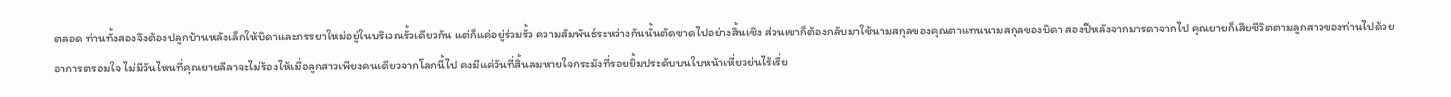ตลอด ท่านทั้งสองจึงต้องปลูกบ้านหลังเล็กให้บิดาและภรรยาใหม่อยู่ในบริเวณรั้วเดียวกัน แต่ก็แค่อยู่ร่วมรั้ว ความสัมพันธ์ระหว่างกันนั้นตัดขาดไปอย่างสิ้นเชิง ส่วนเขาก็ต้องกลับมาใช้นามสกุลของคุณตาแทนนามสกุลของบิดา สองปีหลังจากมารดาจากไป คุณยายก็เสียชีวิตตามลูกสาวของท่านไปด้วยอาการตรอมใจ ไม่มีวันไหนที่คุณยายลีลาจะไม่ร้องไห้เมื่อลูกสาวเพียงคนเดียวจากโลกนี้ไป คงมีแค่วันที่สิ้นลมหายใจกระมังที่รอยยิ้มประดับบนใบหน้าเหี่ยวย่นไร้เรี่ย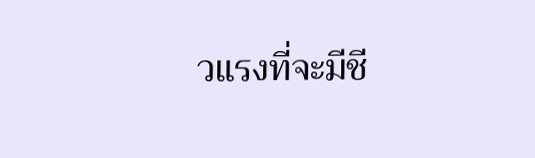วแรงที่จะมีชี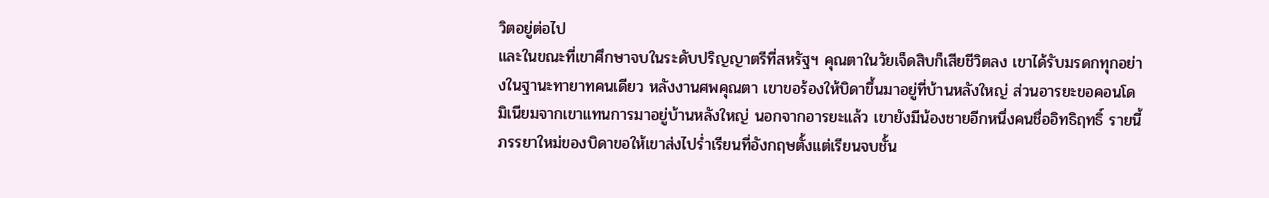วิตอยู่ต่อไป
และในขณะที่เขาศึกษาจบในระดับปริญญาตรีที่สหรัฐฯ คุณตาในวัยเจ็ดสิบก็เสียชีวิตลง เขาได้รับมรดกทุกอย่างในฐานะทายาทคนเดียว หลังงานศพคุณตา เขาขอร้องให้บิดาขึ้นมาอยู่ที่บ้านหลังใหญ่ ส่วนอารยะขอคอนโดมิเนียมจากเขาแทนการมาอยู่บ้านหลังใหญ่ นอกจากอารยะแล้ว เขายังมีน้องชายอีกหนึ่งคนชื่ออิทธิฤทธิ์ รายนี้ภรรยาใหม่ของบิดาขอให้เขาส่งไปร่ำเรียนที่อังกฤษตั้งแต่เรียนจบชั้น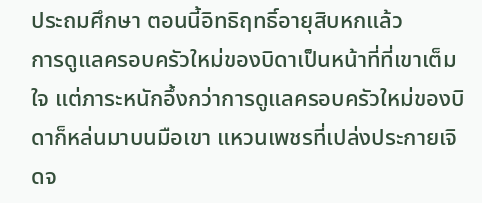ประถมศึกษา ตอนนี้อิทธิฤทธิ์อายุสิบหกแล้ว
การดูแลครอบครัวใหม่ของบิดาเป็นหน้าที่ที่เขาเต็มใจ แต่ภาระหนักอึ้งกว่าการดูแลครอบครัวใหม่ของบิดาก็หล่นมาบนมือเขา แหวนเพชรที่เปล่งประกายเจิดจ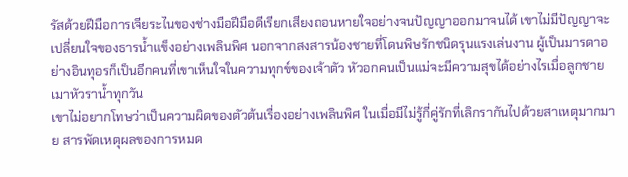รัสด้วยฝีมือการเจียระไนของช่างมือฝีมือดีเรียกเสียงถอนหายใจอย่างจนปัญญาออกมาจนได้ เขาไม่มีปัญญาจะเปลี่ยนใจของธารน้ำแข็งอย่างเพลินพิศ นอกจากสงสารน้องชายที่โดนพิษรักชนิดรุนแรงเล่นงาน ผู้เป็นมารดาอย่างอินทุอรก็เป็นอีกคนที่เขาเห็นใจในความทุกข์ของเจ้าตัว หัวอกคนเป็นแม่จะมีความสุขได้อย่างไรเมื่อลูกชายเมาหัวราน้ำทุกวัน
เขาไม่อยากโทษว่าเป็นความผิดของตัวต้นเรื่องอย่างเพลินพิศ ในเมื่อมีไม่รู้กี่คู่รักที่เลิกรากันไปด้วยสาเหตุมากมาย สารพัดเหตุผลของการหมด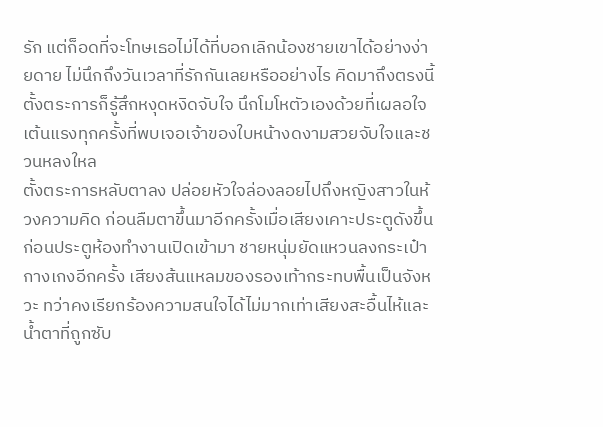รัก แต่ก็อดที่จะโทษเธอไม่ได้ที่บอกเลิกน้องชายเขาได้อย่างง่ายดาย ไม่นึกถึงวันเวลาที่รักกันเลยหรืออย่างไร คิดมาถึงตรงนี้ ตั้งตระการก็รู้สึกหงุดหงิดจับใจ นึกโมโหตัวเองด้วยที่เผลอใจเต้นแรงทุกครั้งที่พบเจอเจ้าของใบหน้างดงามสวยจับใจและชวนหลงใหล
ตั้งตระการหลับตาลง ปล่อยหัวใจล่องลอยไปถึงหญิงสาวในห้วงความคิด ก่อนลืมตาขึ้นมาอีกครั้งเมื่อเสียงเคาะประตูดังขึ้น ก่อนประตูห้องทำงานเปิดเข้ามา ชายหนุ่มยัดแหวนลงกระเป๋ากางเกงอีกครั้ง เสียงส้นแหลมของรองเท้ากระทบพื้นเป็นจังหวะ ทว่าคงเรียกร้องความสนใจได้ไม่มากเท่าเสียงสะอื้นไห้และน้ำตาที่ถูกซับ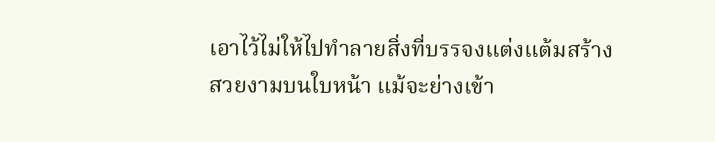เอาไว้ไม่ให้ไปทำลายสิ่งที่บรรจงแต่งแต้มสร้างสวยงามบนใบหน้า แม้จะย่างเข้า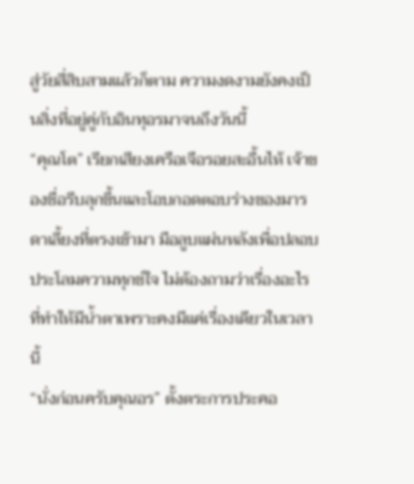สู่วัยสี่สิบสามแล้วก็ตาม ความงดงามยังคงเป็นสิ่งที่อยู่คู่กับอินทุอรมาจนถึงวันนี้
“คุณโต” เรียกเสียงเครือเจือรอยสะอื้นไห้ เจ้าของชื่อรีบลุกขึ้นและโอบกอดตอบร่างของมารดาเลี้ยงที่ตรงเข้ามา มือลูบแผ่นหลังเพื่อปลอบประโลมความทุกข์ใจ ไม่ต้องถามว่าเรื่องอะไรที่ทำให้มีน้ำตาเพราะคงมีแค่เรื่องเดียวในเวลานี้
“นั่งก่อนครับคุณอร” ตั้งตระการประคอ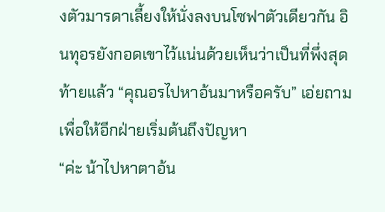งตัวมารดาเลี้ยงให้นั่งลงบนโซฟาตัวเดียวกัน อินทุอรยังกอดเขาไว้แน่นด้วยเห็นว่าเป็นที่พึ่งสุดท้ายแล้ว “คุณอรไปหาอ้นมาหรือครับ” เอ่ยถามเพื่อให้อีกฝ่ายเริ่มต้นถึงปัญหา
“ค่ะ น้าไปหาตาอ้น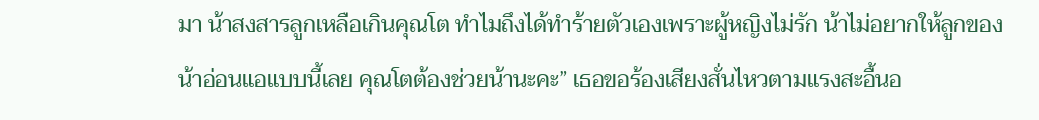มา น้าสงสารลูกเหลือเกินคุณโต ทำไมถึงได้ทำร้ายตัวเองเพราะผู้หญิงไม่รัก น้าไม่อยากให้ลูกของน้าอ่อนแอแบบนี้เลย คุณโตต้องช่วยน้านะคะ” เธอขอร้องเสียงสั่นไหวตามแรงสะอื้นอ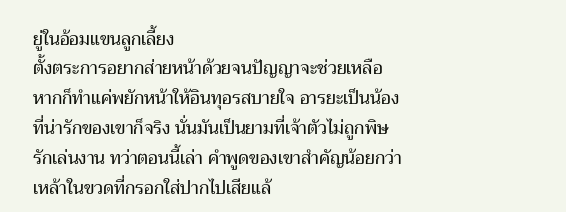ยู่ในอ้อมแขนลูกเลี้ยง
ตั้งตระการอยากส่ายหน้าด้วยจนปัญญาจะช่วยเหลือ หากก็ทำแค่พยักหน้าให้อินทุอรสบายใจ อารยะเป็นน้องที่น่ารักของเขาก็จริง นั่นมันเป็นยามที่เจ้าตัวไม่ถูกพิษรักเล่นงาน ทว่าตอนนี้เล่า คำพูดของเขาสำคัญน้อยกว่าเหล้าในขวดที่กรอกใส่ปากไปเสียแล้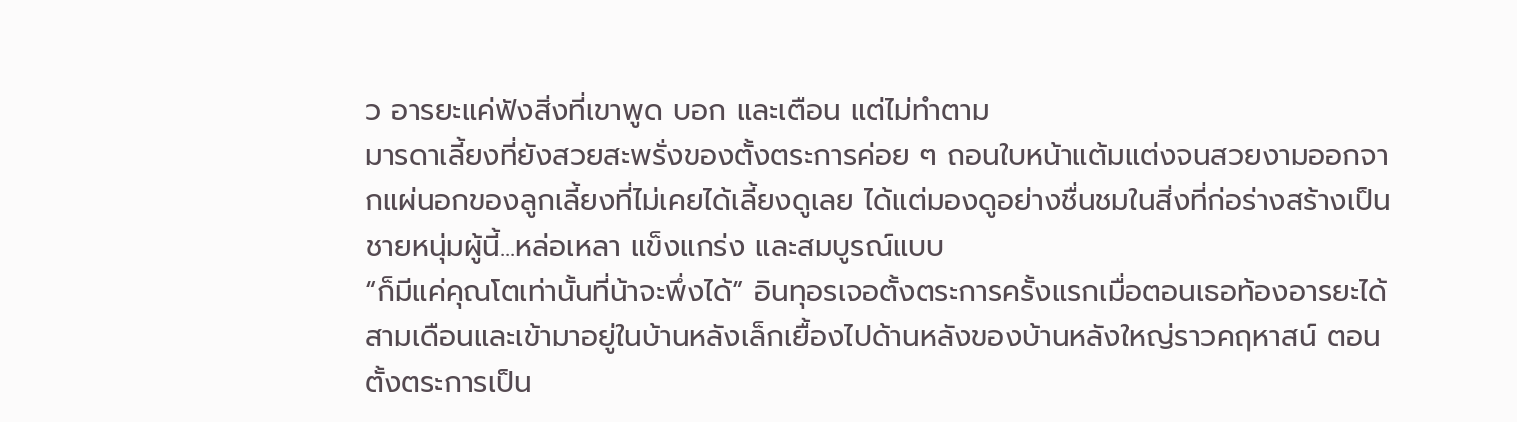ว อารยะแค่ฟังสิ่งที่เขาพูด บอก และเตือน แต่ไม่ทำตาม
มารดาเลี้ยงที่ยังสวยสะพรั่งของตั้งตระการค่อย ๆ ถอนใบหน้าแต้มแต่งจนสวยงามออกจากแผ่นอกของลูกเลี้ยงที่ไม่เคยได้เลี้ยงดูเลย ได้แต่มองดูอย่างชื่นชมในสิ่งที่ก่อร่างสร้างเป็นชายหนุ่มผู้นี้...หล่อเหลา แข็งแกร่ง และสมบูรณ์แบบ
“ก็มีแค่คุณโตเท่านั้นที่น้าจะพึ่งได้” อินทุอรเจอตั้งตระการครั้งแรกเมื่อตอนเธอท้องอารยะได้สามเดือนและเข้ามาอยู่ในบ้านหลังเล็กเยื้องไปด้านหลังของบ้านหลังใหญ่ราวคฤหาสน์ ตอนตั้งตระการเป็น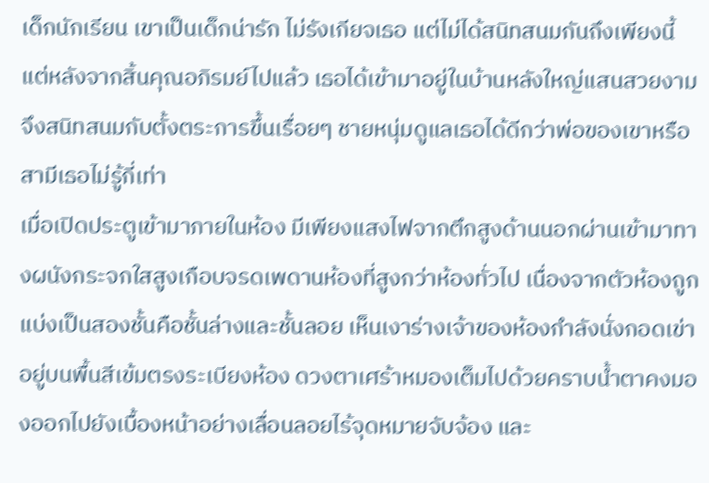เด็กนักเรียน เขาเป็นเด็กน่ารัก ไม่รังเกียจเธอ แต่ไม่ได้สนิทสนมกันถึงเพียงนี้ แต่หลังจากสิ้นคุณอภิรมย์ไปแล้ว เธอได้เข้ามาอยู่ในบ้านหลังใหญ่แสนสวยงามจึงสนิทสนมกับตั้งตระการขึ้นเรื่อยๆ ชายหนุ่มดูแลเธอได้ดีกว่าพ่อของเขาหรือสามีเธอไม่รู้กี่เท่า
เมื่อเปิดประตูเข้ามาภายในห้อง มีเพียงแสงไฟจากตึกสูงด้านนอกผ่านเข้ามาทางผนังกระจกใสสูงเกือบจรดเพดานห้องที่สูงกว่าห้องทั่วไป เนื่องจากตัวห้องถูกแบ่งเป็นสองชั้นคือชั้นล่างและชั้นลอย เห็นเงาร่างเจ้าของห้องกำลังนั่งกอดเข่าอยู่บนพื้นสีเข้มตรงระเบียงห้อง ดวงตาเศร้าหมองเต็มไปด้วยคราบน้ำตาคงมองออกไปยังเบื้องหน้าอย่างเลื่อนลอยไร้จุดหมายจับจ้อง และ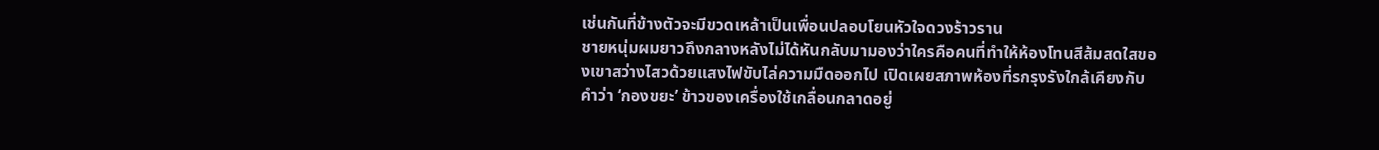เช่นกันที่ข้างตัวจะมีขวดเหล้าเป็นเพื่อนปลอบโยนหัวใจดวงร้าวราน
ชายหนุ่มผมยาวถึงกลางหลังไม่ได้หันกลับมามองว่าใครคือคนที่ทำให้ห้องโทนสีส้มสดใสของเขาสว่างไสวด้วยแสงไฟขับไล่ความมืดออกไป เปิดเผยสภาพห้องที่รกรุงรังใกล้เคียงกับคำว่า ‘กองขยะ’ ข้าวของเครื่องใช้เกลื่อนกลาดอยู่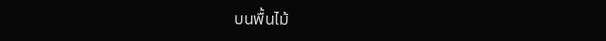บนพื้นไม้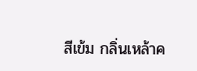สีเข้ม กลิ่นเหล้าค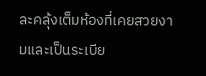ละคลุ้งเต็มห้องที่เคยสวยงามและเป็นระเบีย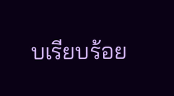บเรียบร้อย